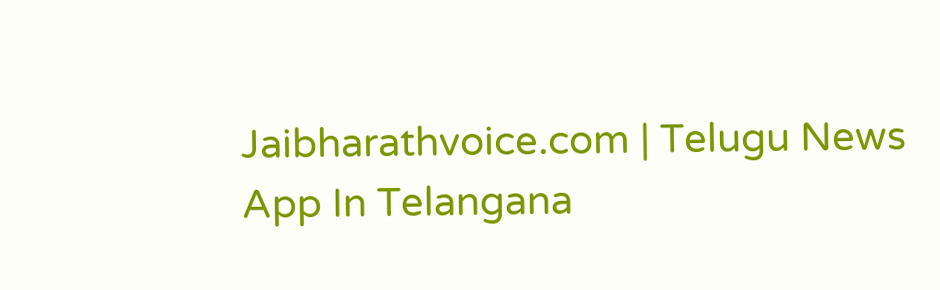Jaibharathvoice.com | Telugu News App In Telangana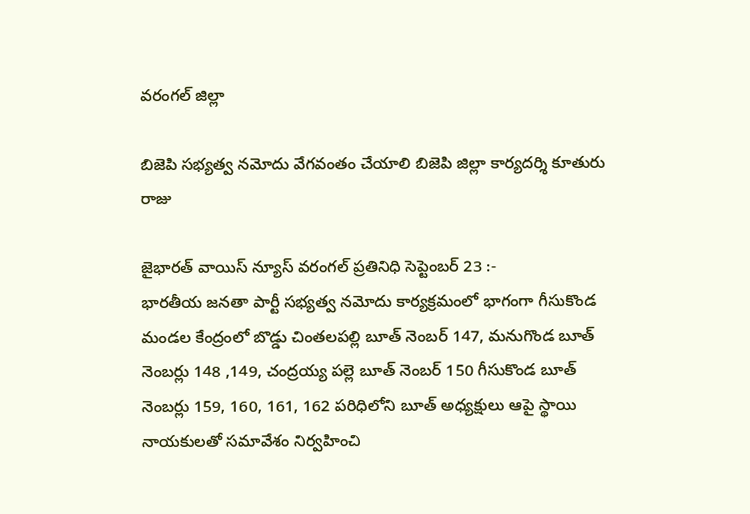వరంగల్ జిల్లా

బిజెపి సభ్యత్వ నమోదు వేగవంతం చేయాలి బిజెపి జిల్లా కార్యదర్శి కూతురు రాజు

జైభారత్ వాయిస్ న్యూస్ వరంగల్ ప్రతినిధి సెప్టెంబర్ 23 :-
భారతీయ జనతా పార్టీ సభ్యత్వ నమోదు కార్యక్రమంలో భాగంగా గీసుకొండ మండల కేంద్రంలో బొడ్డు చింతలపల్లి బూత్ నెంబర్ 147, మనుగొండ బూత్ నెంబర్లు 148 ,149, చంద్రయ్య పల్లె బూత్ నెంబర్ 150 గీసుకొండ బూత్ నెంబర్లు 159, 160, 161, 162 పరిధిలోని బూత్ అధ్యక్షులు ఆపై స్థాయి నాయకులతో సమావేశం నిర్వహించి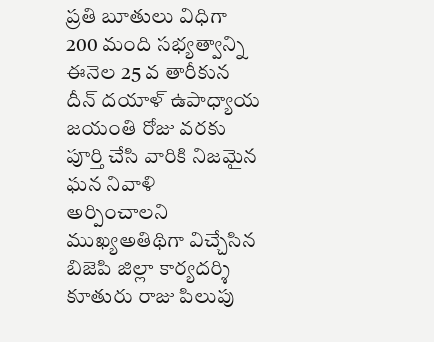ప్రతి బూతులు విధిగా 200 మంది సభ్యత్వాన్ని ఈనెల 25 వ తారీకున దీన్ దయాళ్ ఉపాధ్యాయ జయంతి రోజు వరకు పూర్తి చేసి వారికి నిజమైన ఘన నివాళి అర్పించాలని ముఖ్యఅతిథిగా విచ్చేసిన బిజెపి జిల్లా కార్యదర్శి కూతురు రాజు పిలుపు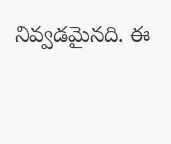నివ్వడమైనది. ఈ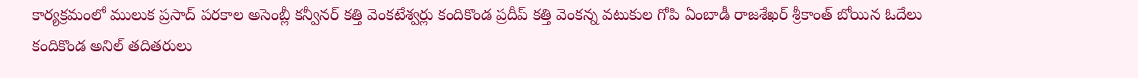కార్యక్రమంలో ములుక ప్రసాద్ పరకాల అసెంబ్లీ కన్వీనర్ కత్తి వెంకటేశ్వర్లు కందికొండ ప్రదీప్ కత్తి వెంకన్న వటుకుల గోపి ఏంబాడీ రాజశేఖర్ శ్రీకాంత్ బోయిన ఓదేలు కందికొండ అనిల్ తదితరులు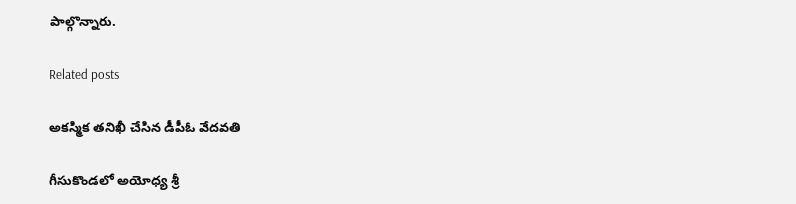పాల్గొన్నారు.

Related posts

అకస్మిక తనిఖీ చేసిన డీపీఓ వేదవతి

గీసుకొండలో అయోధ్య శ్రీ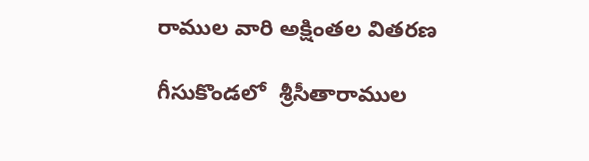రాముల వారి అక్షింతల వితరణ

గీసుకొండలో  శ్రీసీతారాముల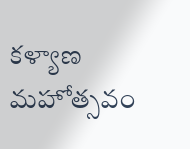కళ్యాణ మహోత్సవం